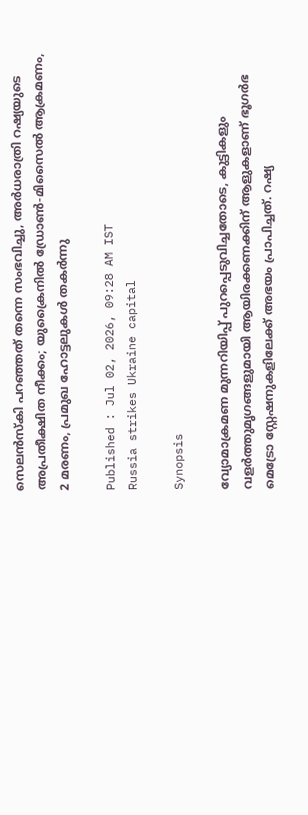സെലൻസ്കി പറഞ്ഞത് തന്നെ സംഭവിച്ചു, അർധരാത്രി റഷ്യയുടെ അപ്രതീക്ഷിത നീക്കം; യുക്രൈനിൽ ഡ്രോൺ-മിസൈൽ ആക്രമണം, 2 മരണം, പ്രമുഖ ഹോട്ടലുകൾ തകർന്നു

Published : Jul 02, 2026, 09:28 AM IST
Russia strikes Ukraine capital

Synopsis

വ്യോമാക്രമണ മുന്നറിയിപ്പ് പുറപ്പെടുവിച്ചതോടെ, കുട്ടികളും വളർത്തുമൃഗങ്ങളുമായി ആയിരക്കണക്കിന് ആളുകളാണ് ഭൂഗർഭ മെട്രോ സ്റ്റേഷനുകളിലേക്ക് അഭയം പ്രാപിച്ചത്. റഷ്യ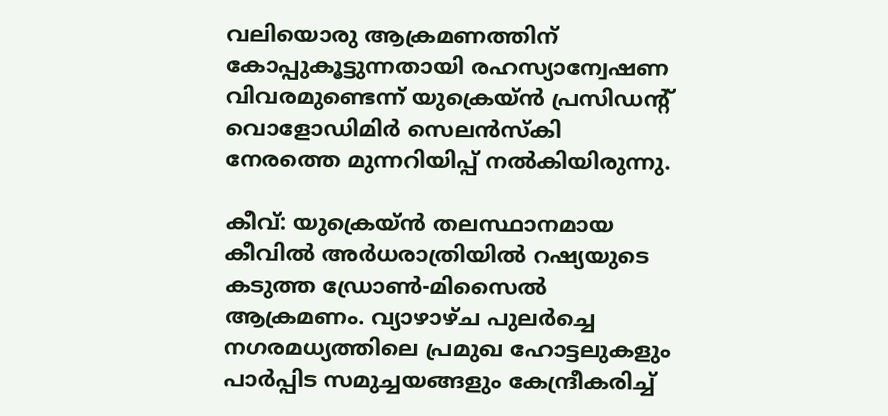വലിയൊരു ആക്രമണത്തിന് കോപ്പുകൂട്ടുന്നതായി രഹസ്യാന്വേഷണ വിവരമുണ്ടെന്ന് യുക്രെയ്ൻ പ്രസിഡന്റ് വൊളോഡിമിർ സെലൻസ്കി നേരത്തെ മുന്നറിയിപ്പ് നൽകിയിരുന്നു.

കീവ്: യുക്രെയ്ൻ തലസ്ഥാനമായ കീവിൽ അർധരാത്രിയിൽ റഷ്യയുടെ കടുത്ത ഡ്രോൺ-മിസൈൽ ആക്രമണം. വ്യാഴാഴ്ച പുലർച്ചെ നഗരമധ്യത്തിലെ പ്രമുഖ ഹോട്ടലുകളും പാർപ്പിട സമുച്ചയങ്ങളും കേന്ദ്രീകരിച്ച്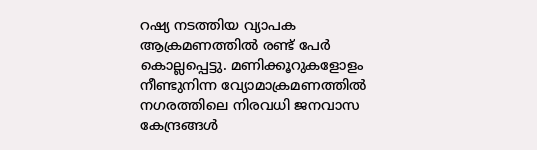റഷ്യ നടത്തിയ വ്യാപക ആക്രമണത്തിൽ രണ്ട് പേർ കൊല്ലപ്പെട്ടു. മണിക്കൂറുകളോളം നീണ്ടുനിന്ന വ്യോമാക്രമണത്തിൽ നഗരത്തിലെ നിരവധി ജനവാസ കേന്ദ്രങ്ങൾ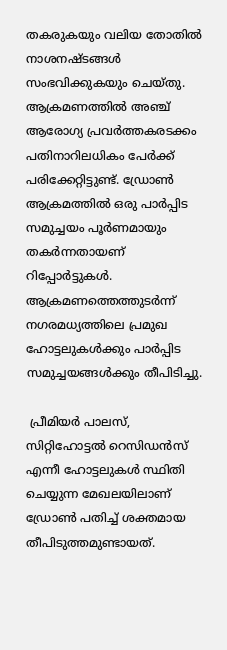തകരുകയും വലിയ തോതിൽ നാശനഷ്ടങ്ങൾ സംഭവിക്കുകയും ചെയ്തു. ആക്രമണത്തിൽ അഞ്ച് ആരോഗ്യ പ്രവർത്തകരടക്കം പതിനാറിലധികം പേർക്ക് പരിക്കേറ്റിട്ടുണ്ട്. ഡ്രോൺ ആക്രമത്തിൽ ഒരു പാർപ്പിട സമുച്ചയം പൂർണമായും തകർന്നതായണ് റിപ്പോർട്ടുകൾ. ആക്രമണത്തെത്തുടർന്ന് നഗരമധ്യത്തിലെ പ്രമുഖ ഹോട്ടലുകൾക്കും പാർപ്പിട സമുച്ചയങ്ങൾക്കും തീപിടിച്ചു.

 പ്രീമിയർ പാലസ്, സിറ്റിഹോട്ടൽ റെസിഡൻസ് എന്നീ ഹോട്ടലുകൾ സ്ഥിതി ചെയ്യുന്ന മേഖലയിലാണ് ഡ്രോൺ പതിച്ച് ശക്തമായ തീപിടുത്തമുണ്ടായത്.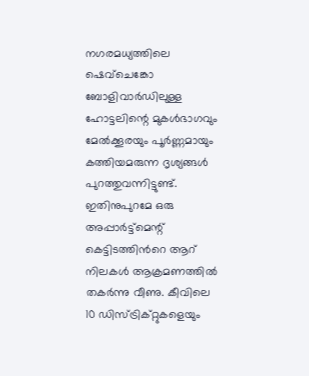നഗരമധ്യത്തിലെ ഷെവ്ചെങ്കോ ബോളിവാർഡിലുള്ള ഹോട്ടലിന്റെ മുകൾഭാഗവും മേൽക്കൂരയും പൂർണ്ണമായും കത്തിയമരുന്ന ദൃശ്യങ്ങൾ പുറത്തുവന്നിട്ടുണ്ട്. ഇതിനുപുറമേ ഒരു അപ്പാർട്ട്മെന്റ് കെട്ടിടത്തിന്‍റെ ആറ് നിലകൾ ആക്രമണത്തിൽ തകർന്നു വീണു. കീവിലെ 10 ഡിസ്ട്രിക്റ്റുകളെയും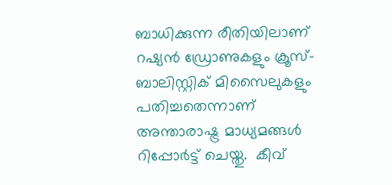ബാധിക്കുന്ന രീതിയിലാണ് റഷ്യൻ ഡ്രോണുകളും ക്രൂസ്-ബാലിസ്റ്റിക് മിസൈലുകളും പതിച്ചതെന്നാണ് അന്താരാഷ്ട്ര മാധ്യമങ്ങൾ റിപ്പോർട്ട് ചെയ്തു.  കീവ്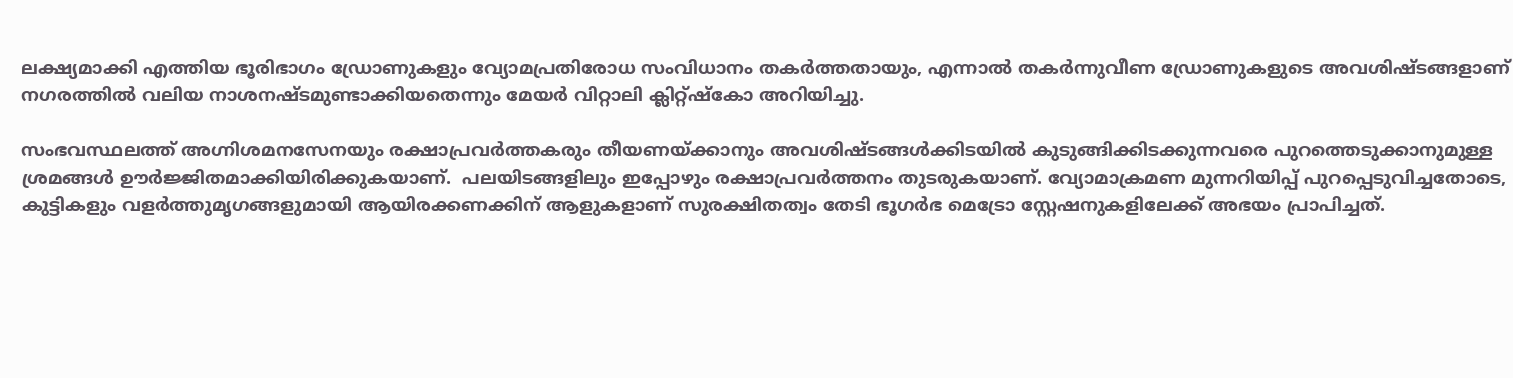ലക്ഷ്യമാക്കി എത്തിയ ഭൂരിഭാഗം ഡ്രോണുകളും വ്യോമപ്രതിരോധ സംവിധാനം തകർത്തതായും, എന്നാൽ തകർന്നുവീണ ഡ്രോണുകളുടെ അവശിഷ്ടങ്ങളാണ് നഗരത്തിൽ വലിയ നാശനഷ്ടമുണ്ടാക്കിയതെന്നും മേയർ വിറ്റാലി ക്ലിറ്റ്ഷ്കോ അറിയിച്ചു.

സംഭവസ്ഥലത്ത് അഗ്നിശമനസേനയും രക്ഷാപ്രവർത്തകരും തീയണയ്ക്കാനും അവശിഷ്ടങ്ങൾക്കിടയിൽ കുടുങ്ങിക്കിടക്കുന്നവരെ പുറത്തെടുക്കാനുമുള്ള ശ്രമങ്ങൾ ഊർജ്ജിതമാക്കിയിരിക്കുകയാണ്.  പലയിടങ്ങളിലും ഇപ്പോഴും രക്ഷാപ്രവർത്തനം തുടരുകയാണ്. വ്യോമാക്രമണ മുന്നറിയിപ്പ് പുറപ്പെടുവിച്ചതോടെ, കുട്ടികളും വളർത്തുമൃഗങ്ങളുമായി ആയിരക്കണക്കിന് ആളുകളാണ് സുരക്ഷിതത്വം തേടി ഭൂഗർഭ മെട്രോ സ്റ്റേഷനുകളിലേക്ക് അഭയം പ്രാപിച്ചത്.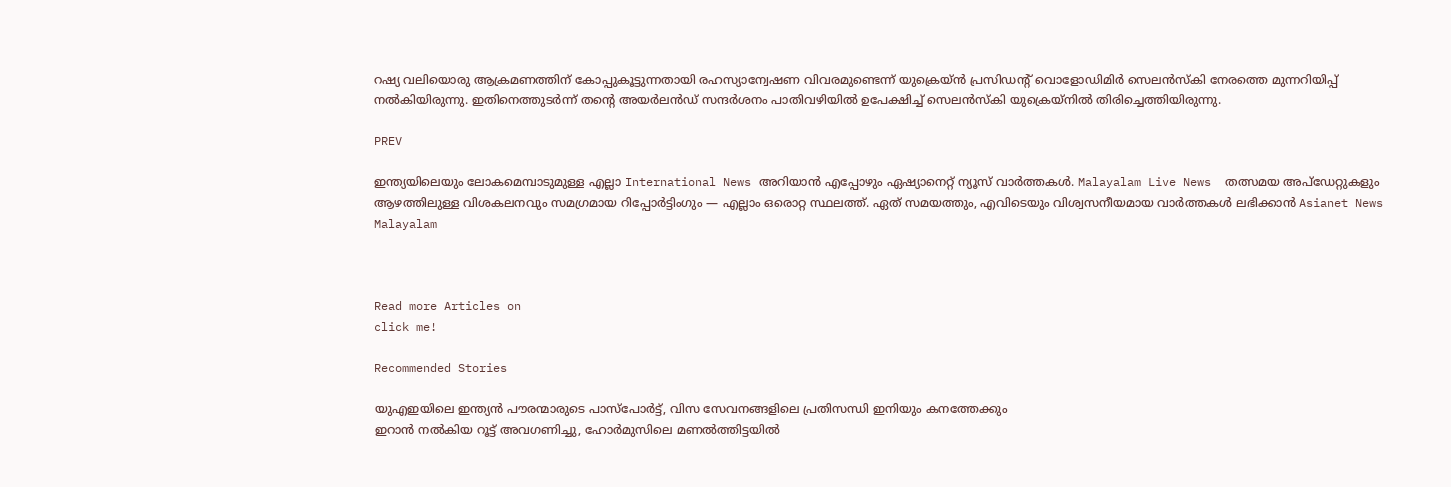റഷ്യ വലിയൊരു ആക്രമണത്തിന് കോപ്പുകൂട്ടുന്നതായി രഹസ്യാന്വേഷണ വിവരമുണ്ടെന്ന് യുക്രെയ്ൻ പ്രസിഡന്റ് വൊളോഡിമിർ സെലൻസ്കി നേരത്തെ മുന്നറിയിപ്പ് നൽകിയിരുന്നു. ഇതിനെത്തുടർന്ന് തന്റെ അയർലൻഡ് സന്ദർശനം പാതിവഴിയിൽ ഉപേക്ഷിച്ച് സെലൻസ്കി യുക്രെയ്നിൽ തിരിച്ചെത്തിയിരുന്നു.

PREV

ഇന്ത്യയിലെയും ലോകമെമ്പാടുമുള്ള എല്ലാ International News അറിയാൻ എപ്പോഴും ഏഷ്യാനെറ്റ് ന്യൂസ് വാർത്തകൾ. Malayalam Live News  തത്സമയ അപ്‌ഡേറ്റുകളും ആഴത്തിലുള്ള വിശകലനവും സമഗ്രമായ റിപ്പോർട്ടിംഗും — എല്ലാം ഒരൊറ്റ സ്ഥലത്ത്. ഏത് സമയത്തും, എവിടെയും വിശ്വസനീയമായ വാർത്തകൾ ലഭിക്കാൻ Asianet News Malayalam



Read more Articles on
click me!

Recommended Stories

യുഎഇയിലെ ഇന്ത്യൻ പൗരന്മാരുടെ പാസ്പോർട്ട്, വിസ സേവനങ്ങളിലെ പ്രതിസന്ധി ഇനിയും കനത്തേക്കും
ഇറാൻ നൽകിയ റൂട്ട് അവഗണിച്ചു, ഹോർമുസിലെ മണൽത്തിട്ടയിൽ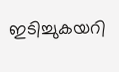ഇടിച്ചുകയറി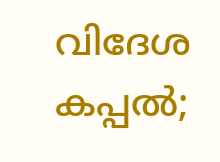വിദേശ കപ്പൽ;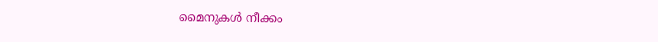മൈനുകൾ നീക്കം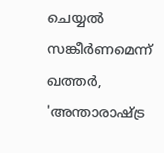ചെയ്യൽ സങ്കീർണമെന്ന് ഖത്തർ, 'അന്താരാഷ്ട്ര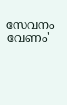സേവനം വേണം'